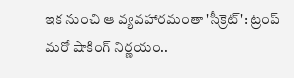ఇక నుంచి ఆ వ్యవహారమంతా 'సీక్రెట్': ట్రంప్ మరో షాకింగ్ నిర్ణయం..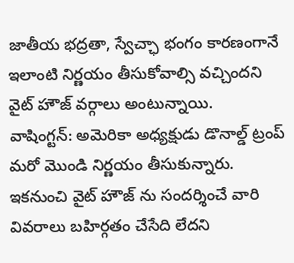జాతీయ భద్రతా, స్వేచ్ఛా భంగం కారణంగానే ఇలాంటి నిర్ణయం తీసుకోవాల్సి వచ్చిందని వైట్ హౌజ్ వర్గాలు అంటున్నాయి.
వాషింగ్టన్: అమెరికా అధ్యక్షుడు డొనాల్డ్ ట్రంప్ మరో మొండి నిర్ణయం తీసుకున్నారు. ఇకనుంచి వైట్ హౌజ్ ను సందర్శించే వారి వివరాలు బహిర్గతం చేసేది లేదని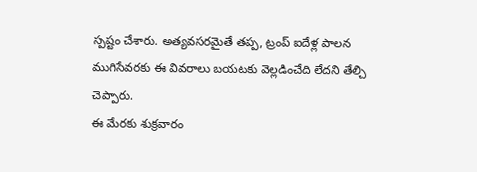స్పష్టం చేశారు. అత్యవసరమైతే తప్ప, ట్రంప్ ఐదేళ్ల పాలన ముగిసేవరకు ఈ వివరాలు బయటకు వెల్లడించేది లేదని తేల్చి చెప్పారు.
ఈ మేరకు శుక్రవారం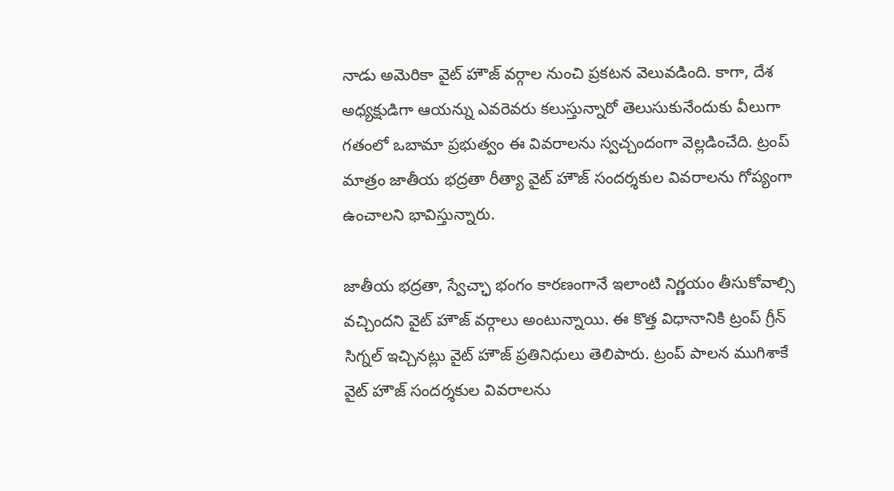నాడు అమెరికా వైట్ హౌజ్ వర్గాల నుంచి ప్రకటన వెలువడింది. కాగా, దేశ అధ్యక్షుడిగా ఆయన్ను ఎవరెవరు కలుస్తున్నారో తెలుసుకునేందుకు వీలుగా గతంలో ఒబామా ప్రభుత్వం ఈ వివరాలను స్వచ్చందంగా వెల్లడించేది. ట్రంప్ మాత్రం జాతీయ భద్రతా రీత్యా వైట్ హౌజ్ సందర్శకుల వివరాలను గోప్యంగా ఉంచాలని భావిస్తున్నారు.

జాతీయ భద్రతా, స్వేచ్ఛా భంగం కారణంగానే ఇలాంటి నిర్ణయం తీసుకోవాల్సి వచ్చిందని వైట్ హౌజ్ వర్గాలు అంటున్నాయి. ఈ కొత్త విధానానికి ట్రంప్ గ్రీన్ సిగ్నల్ ఇచ్చినట్లు వైట్ హౌజ్ ప్రతినిధులు తెలిపారు. ట్రంప్ పాలన ముగిశాకే వైట్ హౌజ్ సందర్శకుల వివరాలను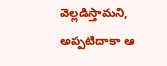వెల్లడిస్తామని, అప్పటిదాకా ఆ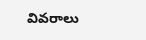వివరాలు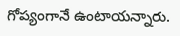గోప్యంగానే ఉంటాయన్నారు.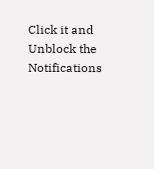Click it and Unblock the Notifications